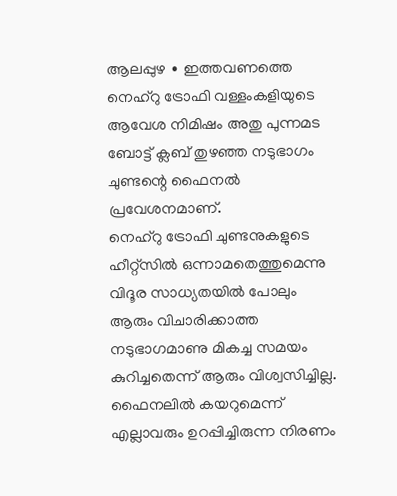ആലപ്പുഴ ∙ ഇത്തവണത്തെ നെഹ്റു ട്രോഫി വള്ളംകളിയുടെ ആവേശ നിമിഷം അതു പുന്നമട ബോട്ട് ക്ലബ് തുഴഞ്ഞ നടുഭാഗം ചുണ്ടന്റെ ഫൈനൽ പ്രവേശനമാണ്.
നെഹ്റു ട്രോഫി ചുണ്ടനുകളുടെ ഹീറ്റ്സിൽ ഒന്നാമതെത്തുമെന്നു വിദൂര സാധ്യതയിൽ പോലും ആരും വിചാരിക്കാത്ത നടുഭാഗമാണു മികച്ച സമയം കുറിച്ചതെന്ന് ആരും വിശ്വസിച്ചില്ല. ഫൈനലിൽ കയറുമെന്ന് എല്ലാവരും ഉറപ്പിച്ചിരുന്ന നിരണം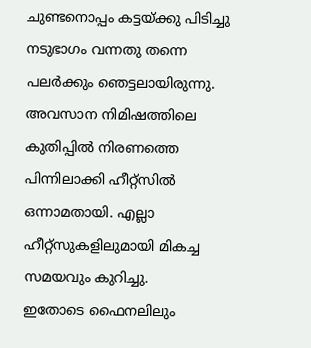ചുണ്ടനൊപ്പം കട്ടയ്ക്കു പിടിച്ചു നടുഭാഗം വന്നതു തന്നെ പലർക്കും ഞെട്ടലായിരുന്നു.
അവസാന നിമിഷത്തിലെ കുതിപ്പിൽ നിരണത്തെ പിന്നിലാക്കി ഹീറ്റ്സിൽ ഒന്നാമതായി. എല്ലാ ഹീറ്റ്സുകളിലുമായി മികച്ച സമയവും കുറിച്ചു.
ഇതോടെ ഫൈനലിലും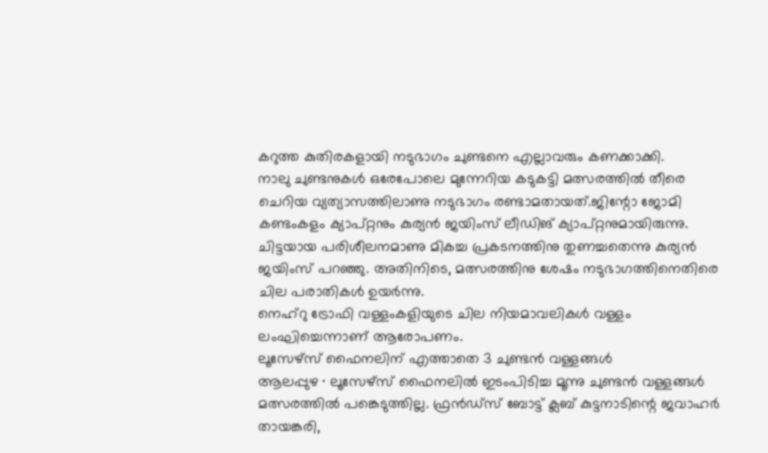കറുത്ത കുതിരകളായി നടുഭാഗം ചുണ്ടനെ എല്ലാവരും കണക്കാക്കി.
നാലു ചുണ്ടനുകൾ ഒരേപോലെ മുന്നേറിയ കടുകട്ടി മത്സരത്തിൽ തീരെ ചെറിയ വ്യത്യാസത്തിലാണു നടുഭാഗം രണ്ടാമതായത്.ജിന്റോ ജോമി കണ്ടംകളം ക്യാപ്റ്റനും കുര്യൻ ജയിംസ് ലീഡിങ് ക്യാപ്റ്റനുമായിരുന്നു.
ചിട്ടയായ പരിശീലനമാണു മികച്ച പ്രകടനത്തിനു തുണച്ചതെന്നു കുര്യൻ ജയിംസ് പറഞ്ഞു. അതിനിടെ, മത്സരത്തിനു ശേഷം നടുഭാഗത്തിനെതിരെ ചില പരാതികൾ ഉയർന്നു.
നെഹ്റു ട്രോഫി വള്ളംകളിയുടെ ചില നിയമാവലികൾ വള്ളം ലംഘിച്ചെന്നാണ് ആരോപണം.
ലൂസേഴ്സ് ഫൈനലിന് എത്താതെ 3 ചുണ്ടൻ വള്ളങ്ങൾ
ആലപ്പുഴ ∙ ലൂസേഴ്സ് ഫൈനലിൽ ഇടംപിടിച്ച മൂന്നു ചുണ്ടൻ വള്ളങ്ങൾ മത്സരത്തിൽ പങ്കെടുത്തില്ല. ഫ്രൻഡ്സ് ബോട്ട് ക്ലബ് കുട്ടനാടിന്റെ ജവാഹർ തായങ്കരി,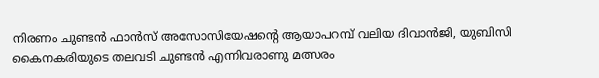നിരണം ചുണ്ടൻ ഫാൻസ് അസോസിയേഷന്റെ ആയാപറമ്പ് വലിയ ദിവാൻജി, യുബിസി കൈനകരിയുടെ തലവടി ചുണ്ടൻ എന്നിവരാണു മത്സരം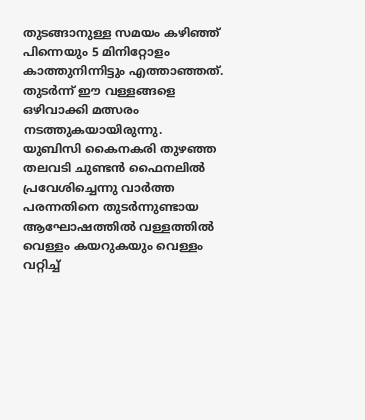തുടങ്ങാനുള്ള സമയം കഴിഞ്ഞ് പിന്നെയും 5 മിനിറ്റോളം കാത്തുനിന്നിട്ടും എത്താഞ്ഞത്.
തുടർന്ന് ഈ വള്ളങ്ങളെ ഒഴിവാക്കി മത്സരം നടത്തുകയായിരുന്നു.
യുബിസി കൈനകരി തുഴഞ്ഞ തലവടി ചുണ്ടൻ ഫൈനലിൽ പ്രവേശിച്ചെന്നു വാർത്ത പരന്നതിനെ തുടർന്നുണ്ടായ ആഘോഷത്തിൽ വള്ളത്തിൽ വെള്ളം കയറുകയും വെള്ളം വറ്റിച്ച്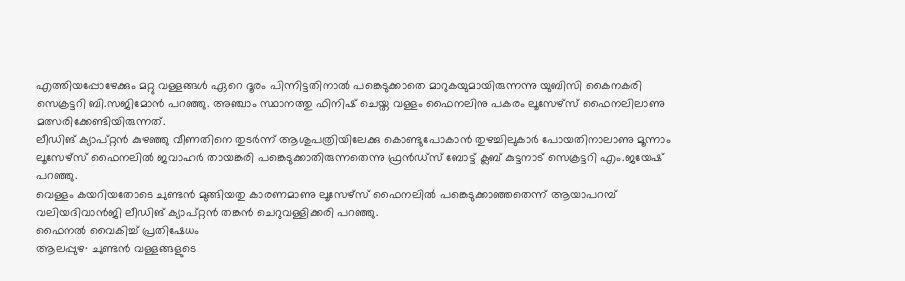എത്തിയപ്പോഴേക്കും മറ്റു വള്ളങ്ങൾ ഏറെ ദൂരം പിന്നിട്ടതിനാൽ പങ്കെടുക്കാതെ മാറുകയുമായിരുന്നന്നു യുബിസി കൈനകരി സെക്രട്ടറി ബി.സജിമോൻ പറഞ്ഞു. അഞ്ചാം സ്ഥാനത്തു ഫിനിഷ് ചെയ്ത വള്ളം ഫൈനലിനു പകരം ലൂസേഴ്സ് ഫൈനലിലാണു മത്സരിക്കേണ്ടിയിരുന്നത്.
ലീഡിങ് ക്യാപ്റ്റൻ കുഴഞ്ഞു വീണതിനെ തുടർന്ന് ആശുപത്രിയിലേക്കു കൊണ്ടുപോകാൻ തുഴച്ചിലുകാർ പോയതിനാലാണു മൂന്നാം ലൂസേഴ്സ് ഫൈനലിൽ ജവാഹർ തായങ്കരി പങ്കെടുക്കാതിരുന്നതെന്നു ഫ്രൻഡ്സ് ബോട്ട് ക്ലബ് കുട്ടനാട് സെക്രട്ടറി എം.ജയേഷ് പറഞ്ഞു.
വെള്ളം കയറിയതോടെ ചുണ്ടൻ മുങ്ങിയതു കാരണമാണു ലൂസേഴ്സ് ഫൈനലിൽ പങ്കെടുക്കാഞ്ഞതെന്ന് ആയാപറമ്പ് വലിയദിവാൻജി ലീഡിങ് ക്യാപ്റ്റൻ തങ്കൻ ചെറുവള്ളിക്കരി പറഞ്ഞു.
ഫൈനൽ വൈകിച്ച് പ്രതിഷേധം
ആലപ്പുഴ∙ ചുണ്ടൻ വള്ളങ്ങളുടെ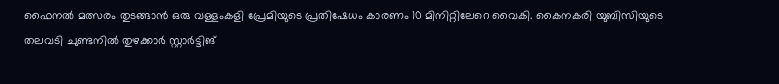ഫൈനൽ മത്സരം തുടങ്ങാൻ ഒരു വള്ളംകളി പ്രേമിയുടെ പ്രതിഷേധം കാരണം 10 മിനിറ്റിലേറെ വൈകി. കൈനകരി യുബിസിയുടെ തലവടി ചുണ്ടനിൽ തുഴക്കാർ സ്റ്റാർട്ടിങ്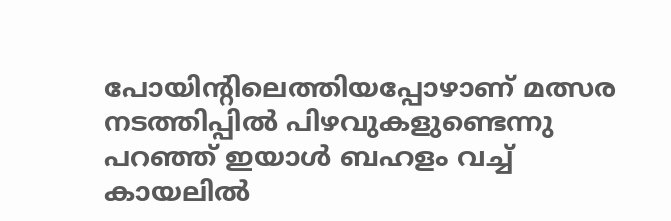പോയിന്റിലെത്തിയപ്പോഴാണ് മത്സര നടത്തിപ്പിൽ പിഴവുകളുണ്ടെന്നു പറഞ്ഞ് ഇയാൾ ബഹളം വച്ച് കായലിൽ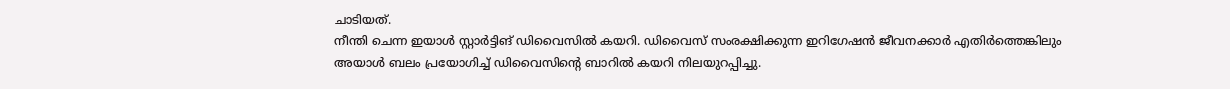ചാടിയത്.
നീന്തി ചെന്ന ഇയാൾ സ്റ്റാർട്ടിങ് ഡിവൈസിൽ കയറി. ഡിവൈസ് സംരക്ഷിക്കുന്ന ഇറിഗേഷൻ ജീവനക്കാർ എതിർത്തെങ്കിലും അയാൾ ബലം പ്രയോഗിച്ച് ഡിവൈസിന്റെ ബാറിൽ കയറി നിലയുറപ്പിച്ചു.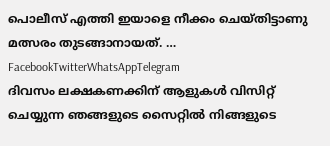പൊലീസ് എത്തി ഇയാളെ നീക്കം ചെയ്തിട്ടാണു മത്സരം തുടങ്ങാനായത്. … FacebookTwitterWhatsAppTelegram
ദിവസം ലക്ഷകണക്കിന് ആളുകൾ വിസിറ്റ് ചെയ്യുന്ന ഞങ്ങളുടെ സൈറ്റിൽ നിങ്ങളുടെ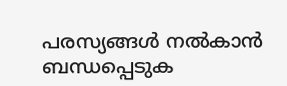പരസ്യങ്ങൾ നൽകാൻ ബന്ധപ്പെടുക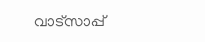വാട്സാപ്പ്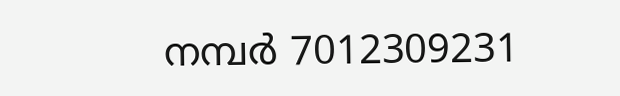നമ്പർ 7012309231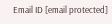Email ID [email protected]